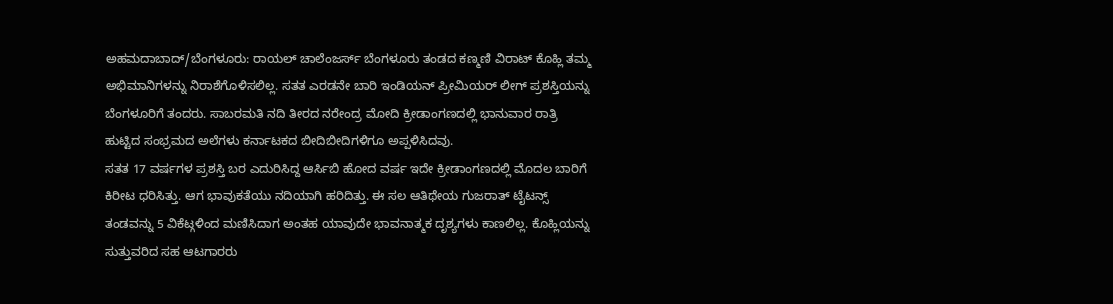ಅಹಮದಾಬಾದ್/ಬೆಂಗಳೂರು: ರಾಯಲ್ ಚಾಲೆಂಜರ್ಸ್ ಬೆಂಗಳೂರು ತಂಡದ ಕಣ್ಮಣಿ ವಿರಾಟ್ ಕೊಹ್ಲಿ ತಮ್ಮ ಅಭಿಮಾನಿಗಳನ್ನು ನಿರಾಶೆಗೊಳಿಸಲಿಲ್ಲ. ಸತತ ಎರಡನೇ ಬಾರಿ ಇಂಡಿಯನ್ ಪ್ರೀಮಿಯರ್ ಲೀಗ್ ಪ್ರಶಸ್ತಿಯನ್ನು ಬೆಂಗಳೂರಿಗೆ ತಂದರು. ಸಾಬರಮತಿ ನದಿ ತೀರದ ನರೇಂದ್ರ ಮೋದಿ ಕ್ರೀಡಾಂಗಣದಲ್ಲಿ ಭಾನುವಾರ ರಾತ್ರಿ ಹುಟ್ಟಿದ ಸಂಭ್ರಮದ ಅಲೆಗಳು ಕರ್ನಾಟಕದ ಬೀದಿಬೀದಿಗಳಿಗೂ ಅಪ್ಪಳಿಸಿದವು.
ಸತತ 17 ವರ್ಷಗಳ ಪ್ರಶಸ್ತಿ ಬರ ಎದುರಿಸಿದ್ದ ಆರ್ಸಿಬಿ ಹೋದ ವರ್ಷ ಇದೇ ಕ್ರೀಡಾಂಗಣದಲ್ಲಿ ಮೊದಲ ಬಾರಿಗೆ ಕಿರೀಟ ಧರಿಸಿತ್ತು. ಆಗ ಭಾವುಕತೆಯು ನದಿಯಾಗಿ ಹರಿದಿತ್ತು. ಈ ಸಲ ಆತಿಥೇಯ ಗುಜರಾತ್ ಟೈಟನ್ಸ್ ತಂಡವನ್ನು 5 ವಿಕೆಟ್ಗಳಿಂದ ಮಣಿಸಿದಾಗ ಅಂತಹ ಯಾವುದೇ ಭಾವನಾತ್ಮಕ ದೃಶ್ಯಗಳು ಕಾಣಲಿಲ್ಲ. ಕೊಹ್ಲಿಯನ್ನು ಸುತ್ತುವರಿದ ಸಹ ಆಟಗಾರರು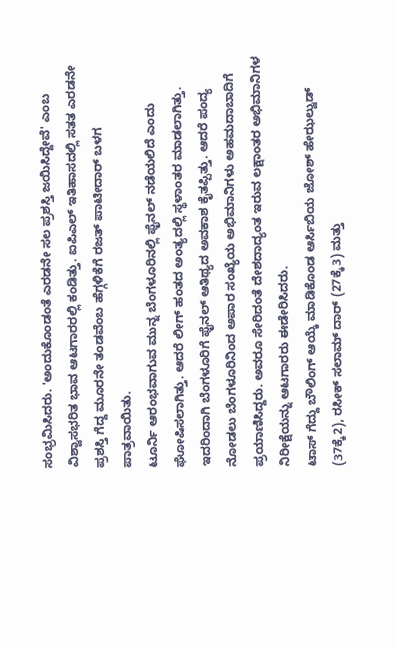ಸಂಭ್ರಮಿಸಿದರು. 'ಅಂದುಕೊಂಡಂತೆ ಎರಡನೇ ಸಲ ಪ್ರಶಸ್ತಿ ಜಯಿಸಿದ್ದೇವೆ' ಎಂಬ ವಿಶ್ವಾಸಭರಿತ ಭಾವ ಆಟಗಾರರಲ್ಲಿ ಕಂಡಿತ್ತು. ಐಪಿಎಲ್ ಇತಿಹಾಸದಲ್ಲಿ ಸತತ ಎರಡನೇ ಪ್ರಶಸ್ತಿ ಗೆದ್ದ ಮೂರನೇ ತಂಡವೆಂಬ ಹೆಗ್ಗಳಿಕೆಗೆ ರಜತ್ ಪಾಟೀದಾರ್ ಬಳಗ ಪಾತ್ರವಾಯಿತು.
ಟೂರ್ನಿ ಆರಂಭವಾಗುವ ಮುನ್ನ ಬೆಂಗಳೂರಿನಲ್ಲಿ ಫೈನಲ್ ನಡೆಯಲಿದೆ ಎಂದು ಘೋಷಿಸಲಾಗಿತ್ತು. ಆದರೆ ಲೀಗ್ ಹಂತದ ಅಂತ್ಯದಲ್ಲಿ ಸ್ಥಳಾಂತರ ಮಾಡಲಾಗಿತ್ತು. ಇದರಿಂದಾಗಿ ಬೆಂಗಳೂರಿಗೆ ಫೈನಲ್ ಆತಿಥ್ಯದ ಅವಕಾಶ ಕೈತಪ್ಪಿತ್ತು. ಆದರೆ ಪಂದ್ಯ ನೋಡಲು ಬೆಂಗಳೂರಿನಿಂದ ಅಪಾರ ಸಂಖ್ಯೆಯ ಅಭಿಮಾನಿಗಳು ಅಹಮದಾಬಾದಿಗೆ ಪ್ರಯಾಣಿಸಿದ್ದರು. ಅವರೂ ಸೇರಿದಂತೆ ದೇಶದಾದ್ಯಂತ ಇರುವ ಲಕ್ಷಾಂತರ ಅಭಿಮಾನಿಗಳ ನಿರೀಕ್ಷೆಯನ್ನು ಆಟಗಾರರು ಈಡೇರಿಸಿದರು.
ಟಾಸ್ ಗೆದ್ದು ಬೌಲಿಂಗ್ ಆಯ್ಕೆ ಮಾಡಿಕೊಂಡ ಆರ್ಸಿಬಿಯ ಜೋಶ್ ಹೇಝಲ್ವುಡ್ (37ಕ್ಕೆ2), ರಸೀಕ್ ಸಲಾಮ್ ದಾರ್ (27ಕ್ಕೆ3) ಮತ್ತು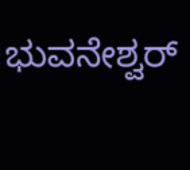ಭುವನೇಶ್ವರ್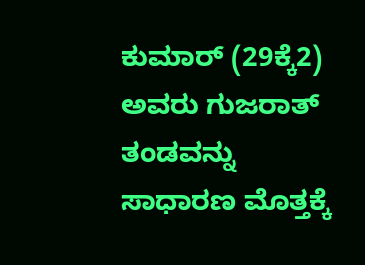ಕುಮಾರ್ (29ಕ್ಕೆ2) ಅವರು ಗುಜರಾತ್ ತಂಡವನ್ನು ಸಾಧಾರಣ ಮೊತ್ತಕ್ಕೆ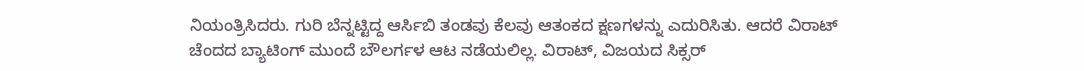ನಿಯಂತ್ರಿಸಿದರು. ಗುರಿ ಬೆನ್ನಟ್ಟಿದ್ದ ಆರ್ಸಿಬಿ ತಂಡವು ಕೆಲವು ಆತಂಕದ ಕ್ಷಣಗಳನ್ನು ಎದುರಿಸಿತು. ಆದರೆ ವಿರಾಟ್ ಚೆಂದದ ಬ್ಯಾಟಿಂಗ್ ಮುಂದೆ ಬೌಲರ್ಗಳ ಆಟ ನಡೆಯಲಿಲ್ಲ. ವಿರಾಟ್, ವಿಜಯದ ಸಿಕ್ಸರ್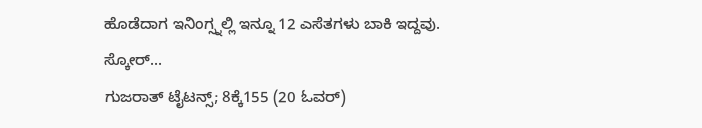ಹೊಡೆದಾಗ ಇನಿಂಗ್ಸ್ನಲ್ಲಿ ಇನ್ನೂ 12 ಎಸೆತಗಳು ಬಾಕಿ ಇದ್ದವು.
ಸ್ಕೋರ್...
ಗುಜರಾತ್ ಟೈಟನ್ಸ್; 8ಕ್ಕೆ155 (20 ಓವರ್)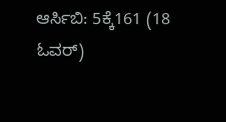ಆರ್ಸಿಬಿ: 5ಕ್ಕೆ161 (18 ಓವರ್)